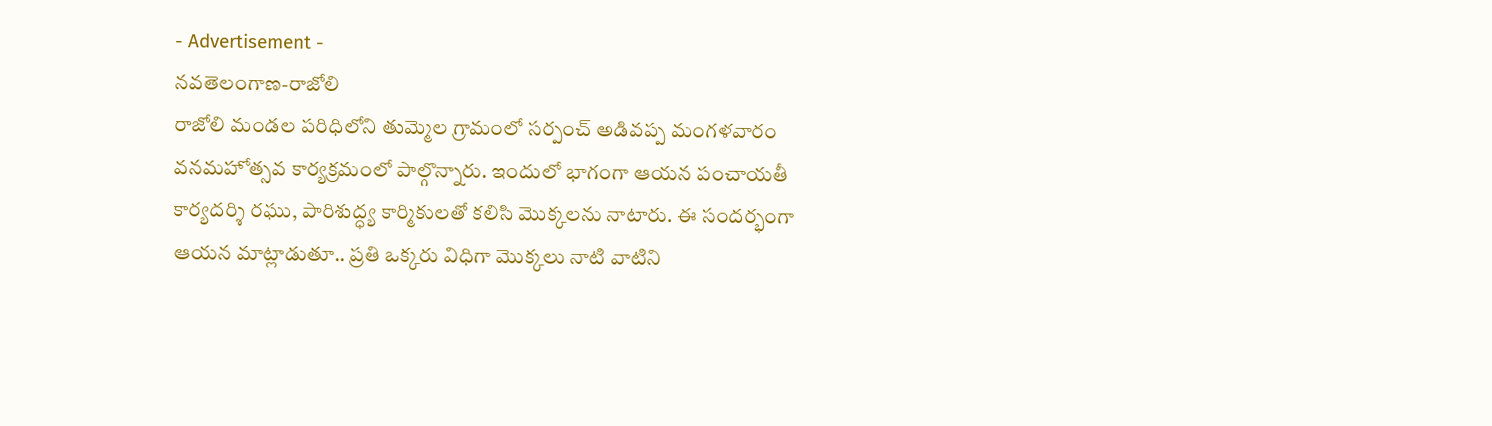- Advertisement -
నవతెలంగాణ-రాజోలి
రాజోలి మండల పరిధిలోని తుమ్మెల గ్రామంలో సర్పంచ్ అడివప్ప మంగళవారం వనమహోత్సవ కార్యక్రమంలో పాల్గొన్నారు. ఇందులో భాగంగా ఆయన పంచాయతీ కార్యదర్శి రఘు, పారిశుద్ధ్య కార్మికులతో కలిసి మొక్కలను నాటారు. ఈ సందర్భంగా ఆయన మాట్లాడుతూ.. ప్రతి ఒక్కరు విధిగా మొక్కలు నాటి వాటిని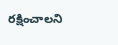రక్షించాలని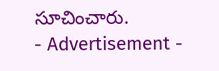సూచించారు.
- Advertisement -